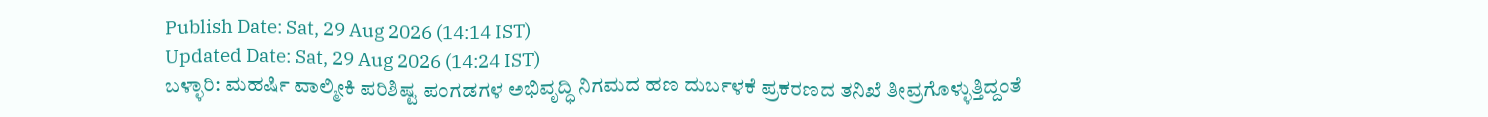Publish Date: Sat, 29 Aug 2026 (14:14 IST)
Updated Date: Sat, 29 Aug 2026 (14:24 IST)
ಬಳ್ಳಾರಿ: ಮಹರ್ಷಿ ವಾಲ್ಮೀಕಿ ಪರಿಶಿಷ್ಟ ಪಂಗಡಗಳ ಅಭಿವೃದ್ಧಿ ನಿಗಮದ ಹಣ ದುರ್ಬಳಕೆ ಪ್ರಕರಣದ ತನಿಖೆ ತೀವ್ರಗೊಳ್ಳುತ್ತಿದ್ದಂತೆ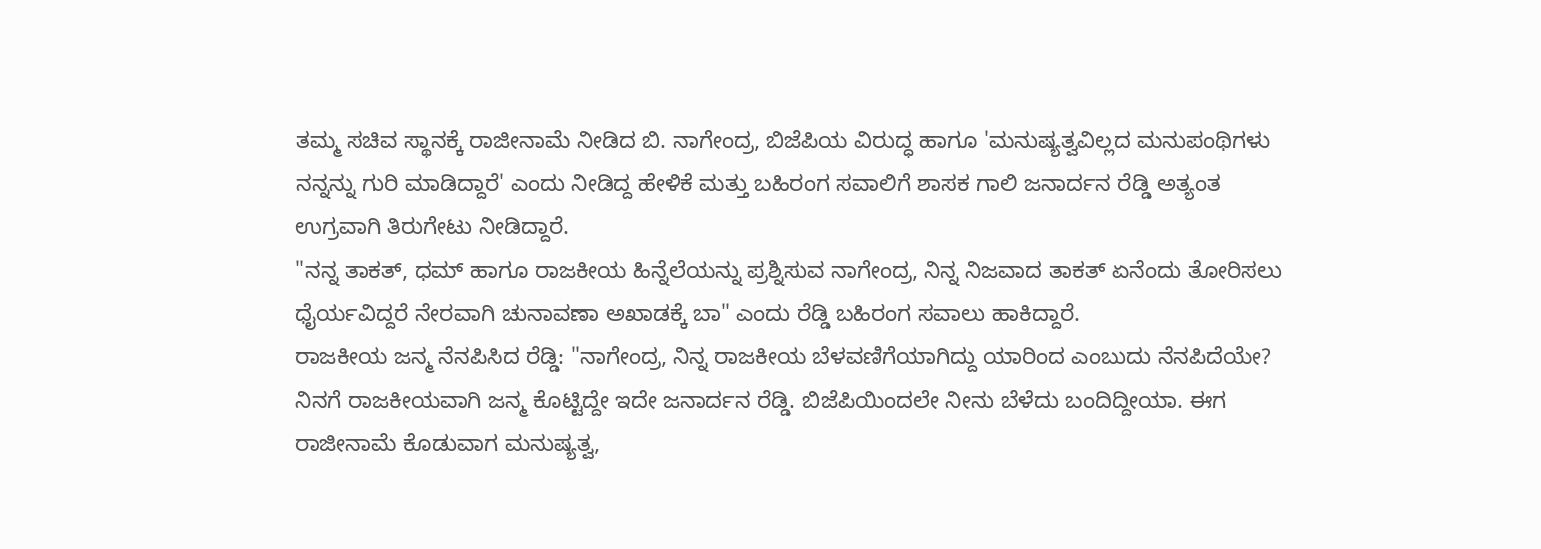ತಮ್ಮ ಸಚಿವ ಸ್ಥಾನಕ್ಕೆ ರಾಜೀನಾಮೆ ನೀಡಿದ ಬಿ. ನಾಗೇಂದ್ರ, ಬಿಜೆಪಿಯ ವಿರುದ್ಧ ಹಾಗೂ 'ಮನುಷ್ಯತ್ವವಿಲ್ಲದ ಮನುಪಂಥಿಗಳು ನನ್ನನ್ನು ಗುರಿ ಮಾಡಿದ್ದಾರೆ' ಎಂದು ನೀಡಿದ್ದ ಹೇಳಿಕೆ ಮತ್ತು ಬಹಿರಂಗ ಸವಾಲಿಗೆ ಶಾಸಕ ಗಾಲಿ ಜನಾರ್ದನ ರೆಡ್ಡಿ ಅತ್ಯಂತ ಉಗ್ರವಾಗಿ ತಿರುಗೇಟು ನೀಡಿದ್ದಾರೆ.
"ನನ್ನ ತಾಕತ್, ಧಮ್ ಹಾಗೂ ರಾಜಕೀಯ ಹಿನ್ನೆಲೆಯನ್ನು ಪ್ರಶ್ನಿಸುವ ನಾಗೇಂದ್ರ, ನಿನ್ನ ನಿಜವಾದ ತಾಕತ್ ಏನೆಂದು ತೋರಿಸಲು ಧೈರ್ಯವಿದ್ದರೆ ನೇರವಾಗಿ ಚುನಾವಣಾ ಅಖಾಡಕ್ಕೆ ಬಾ" ಎಂದು ರೆಡ್ಡಿ ಬಹಿರಂಗ ಸವಾಲು ಹಾಕಿದ್ದಾರೆ.
ರಾಜಕೀಯ ಜನ್ಮ ನೆನಪಿಸಿದ ರೆಡ್ಡಿ: "ನಾಗೇಂದ್ರ, ನಿನ್ನ ರಾಜಕೀಯ ಬೆಳವಣಿಗೆಯಾಗಿದ್ದು ಯಾರಿಂದ ಎಂಬುದು ನೆನಪಿದೆಯೇ? ನಿನಗೆ ರಾಜಕೀಯವಾಗಿ ಜನ್ಮ ಕೊಟ್ಟಿದ್ದೇ ಇದೇ ಜನಾರ್ದನ ರೆಡ್ಡಿ. ಬಿಜೆಪಿಯಿಂದಲೇ ನೀನು ಬೆಳೆದು ಬಂದಿದ್ದೀಯಾ. ಈಗ ರಾಜೀನಾಮೆ ಕೊಡುವಾಗ ಮನುಷ್ಯತ್ವ,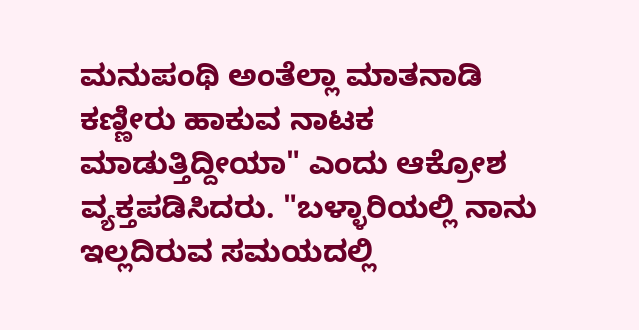ಮನುಪಂಥಿ ಅಂತೆಲ್ಲಾ ಮಾತನಾಡಿ ಕಣ್ಣೀರು ಹಾಕುವ ನಾಟಕ ಮಾಡುತ್ತಿದ್ದೀಯಾ" ಎಂದು ಆಕ್ರೋಶ ವ್ಯಕ್ತಪಡಿಸಿದರು. "ಬಳ್ಳಾರಿಯಲ್ಲಿ ನಾನು ಇಲ್ಲದಿರುವ ಸಮಯದಲ್ಲಿ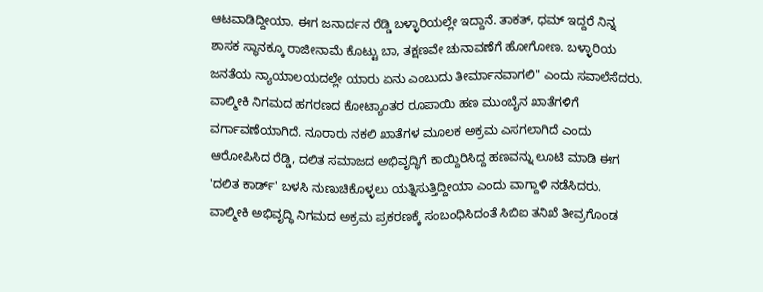ಆಟವಾಡಿದ್ದೀಯಾ. ಈಗ ಜನಾರ್ದನ ರೆಡ್ಡಿ ಬಳ್ಳಾರಿಯಲ್ಲೇ ಇದ್ದಾನೆ. ತಾಕತ್, ಧಮ್ ಇದ್ದರೆ ನಿನ್ನ ಶಾಸಕ ಸ್ಥಾನಕ್ಕೂ ರಾಜೀನಾಮೆ ಕೊಟ್ಟು ಬಾ, ತಕ್ಷಣವೇ ಚುನಾವಣೆಗೆ ಹೋಗೋಣ. ಬಳ್ಳಾರಿಯ ಜನತೆಯ ನ್ಯಾಯಾಲಯದಲ್ಲೇ ಯಾರು ಏನು ಎಂಬುದು ತೀರ್ಮಾನವಾಗಲಿ" ಎಂದು ಸವಾಲೆಸೆದರು.
ವಾಲ್ಮೀಕಿ ನಿಗಮದ ಹಗರಣದ ಕೋಟ್ಯಾಂತರ ರೂಪಾಯಿ ಹಣ ಮುಂಬೈನ ಖಾತೆಗಳಿಗೆ ವರ್ಗಾವಣೆಯಾಗಿದೆ. ನೂರಾರು ನಕಲಿ ಖಾತೆಗಳ ಮೂಲಕ ಅಕ್ರಮ ಎಸಗಲಾಗಿದೆ ಎಂದು ಆರೋಪಿಸಿದ ರೆಡ್ಡಿ, ದಲಿತ ಸಮಾಜದ ಅಭಿವೃದ್ಧಿಗೆ ಕಾಯ್ದಿರಿಸಿದ್ದ ಹಣವನ್ನು ಲೂಟಿ ಮಾಡಿ ಈಗ 'ದಲಿತ ಕಾರ್ಡ್' ಬಳಸಿ ನುಣುಚಿಕೊಳ್ಳಲು ಯತ್ನಿಸುತ್ತಿದ್ದೀಯಾ ಎಂದು ವಾಗ್ದಾಳಿ ನಡೆಸಿದರು.
ವಾಲ್ಮೀಕಿ ಅಭಿವೃದ್ಧಿ ನಿಗಮದ ಅಕ್ರಮ ಪ್ರಕರಣಕ್ಕೆ ಸಂಬಂಧಿಸಿದಂತೆ ಸಿಬಿಐ ತನಿಖೆ ತೀವ್ರಗೊಂಡ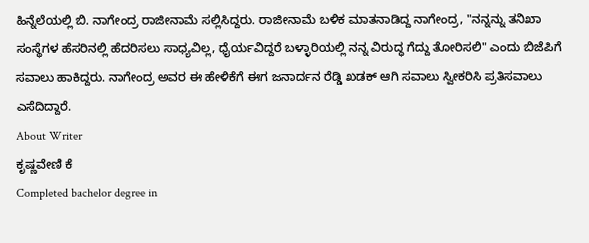ಹಿನ್ನೆಲೆಯಲ್ಲಿ ಬಿ. ನಾಗೇಂದ್ರ ರಾಜೀನಾಮೆ ಸಲ್ಲಿಸಿದ್ದರು. ರಾಜೀನಾಮೆ ಬಳಿಕ ಮಾತನಾಡಿದ್ದ ನಾಗೇಂದ್ರ, "ನನ್ನನ್ನು ತನಿಖಾ ಸಂಸ್ಥೆಗಳ ಹೆಸರಿನಲ್ಲಿ ಹೆದರಿಸಲು ಸಾಧ್ಯವಿಲ್ಲ, ಧೈರ್ಯವಿದ್ದರೆ ಬಳ್ಳಾರಿಯಲ್ಲಿ ನನ್ನ ವಿರುದ್ಧ ಗೆದ್ದು ತೋರಿಸಲಿ" ಎಂದು ಬಿಜೆಪಿಗೆ ಸವಾಲು ಹಾಕಿದ್ದರು. ನಾಗೇಂದ್ರ ಅವರ ಈ ಹೇಳಿಕೆಗೆ ಈಗ ಜನಾರ್ದನ ರೆಡ್ಡಿ ಖಡಕ್ ಆಗಿ ಸವಾಲು ಸ್ವೀಕರಿಸಿ ಪ್ರತಿಸವಾಲು ಎಸೆದಿದ್ದಾರೆ.
About Writer
ಕೃಷ್ಣವೇಣಿ ಕೆ
Completed bachelor degree in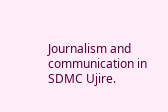Journalism and communication in SDMC Ujire.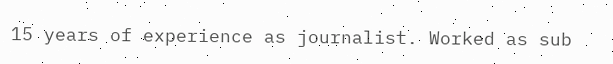15 years of experience as journalist. Worked as sub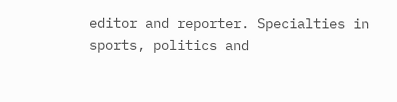editor and reporter. Specialties in sports, politics and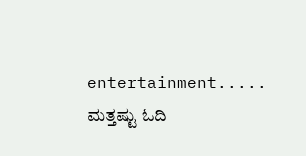entertainment.....
ಮತ್ತಷ್ಟು ಓದಿ